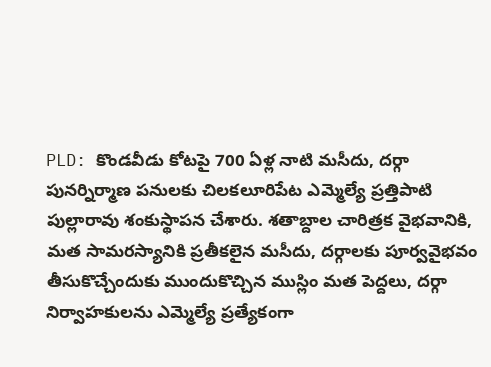PLD: కొండవీడు కోటపై 700 ఏళ్ల నాటి మసీదు, దర్గా పునర్నిర్మాణ పనులకు చిలకలూరిపేట ఎమ్మెల్యే ప్రత్తిపాటి పుల్లారావు శంకుస్థాపన చేశారు. శతాబ్దాల చారిత్రక వైభవానికి, మత సామరస్యానికి ప్రతీకలైన మసీదు, దర్గాలకు పూర్వవైభవం తీసుకొచ్చేందుకు ముందుకొచ్చిన ముస్లిం మత పెద్దలు, దర్గా నిర్వాహకులను ఎమ్మెల్యే ప్రత్యేకంగా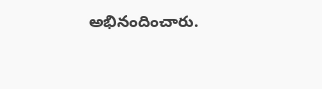అభినందించారు.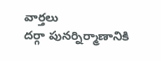వార్తలు
దర్గా పునర్నిర్మాణానికి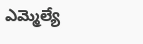ఎమ్మెల్యే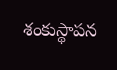శంకుస్థాపన